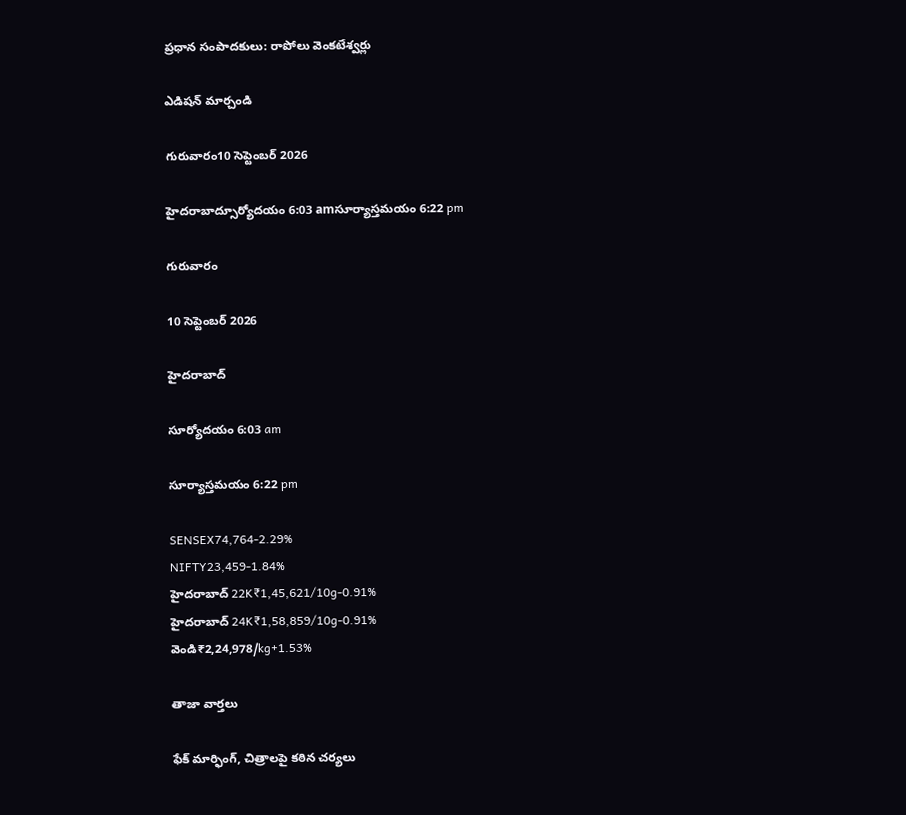ప్రధాన సంపాదకులు: రాపోలు వెంకటేశ్వర్లు

ఎడిషన్ మార్చండి

గురువారం10 సెప్టెంబర్ 2026

హైదరాబాద్సూర్యోదయం 6:03 amసూర్యాస్తమయం 6:22 pm

గురువారం

10 సెప్టెంబర్ 2026

హైదరాబాద్

సూర్యోదయం 6:03 am

సూర్యాస్తమయం 6:22 pm

SENSEX74,764-2.29%
NIFTY23,459-1.84%
హైదరాబాద్ 22K₹1,45,621/10g-0.91%
హైదరాబాద్ 24K₹1,58,859/10g-0.91%
వెండి₹2,24,978/kg+1.53%

తాజా వార్తలు

ఫేక్ మార్ఫింగ్, చిత్రాలపై కఠిన చర్యలు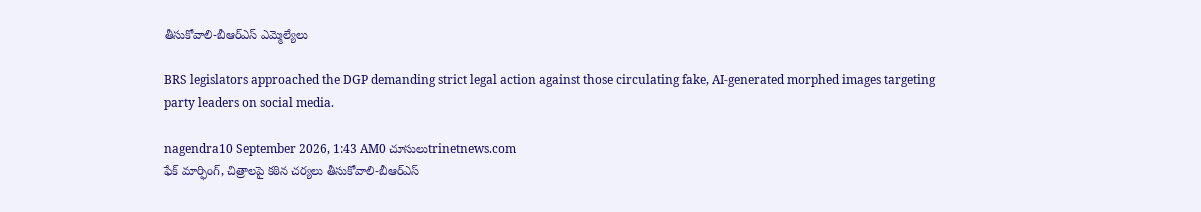తీసుకోవాలి-బీఆర్‌ఎస్ ఎమ్మెల్యేలు

BRS legislators approached the DGP demanding strict legal action against those circulating fake, AI-generated morphed images targeting party leaders on social media.

nagendra10 September 2026, 1:43 AM0 చూసులుtrinetnews.com
ఫేక్ మార్ఫింగ్, చిత్రాలపై కఠిన చర్యలు తీసుకోవాలి-బీఆర్‌ఎస్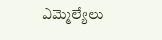ఎమ్మెల్యేలు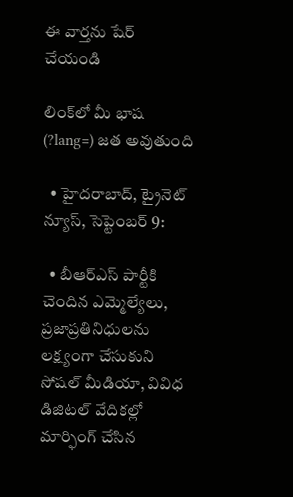ఈ వార్తను షేర్ చేయండి

లింక్‌లో మీ భాష (?lang=) జత అవుతుంది

  • హైదరాబాద్, ట్రైనెట్ న్యూస్, సెప్టెంబర్ 9:

  • బీఆర్‌ఎస్ పార్టీకి చెందిన ఎమ్మెల్యేలు, ప్రజాప్రతినిధులను లక్ష్యంగా చేసుకుని సోషల్ మీడియా, వివిధ డిజిటల్ వేదికల్లో మార్ఫింగ్ చేసిన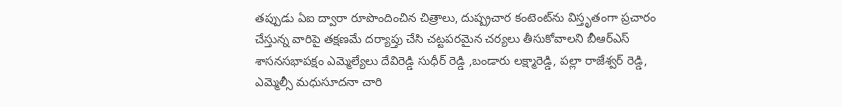తప్పుడు ఏఐ ద్వారా రూపొందించిన చిత్రాలు, దుష్ప్రచార కంటెంట్‌ను విస్తృతంగా ప్రచారం చేస్తున్న వారిపై తక్షణమే దర్యాప్తు చేసి చట్టపరమైన చర్యలు తీసుకోవాలని బీఆర్‌ఎస్ శాసనసభాపక్షం ఎమ్మెల్యేలు దేవిరెడ్డి సుధీర్ రెడ్డి ,బండారు లక్ష్మారెడ్డి, పల్లా రాజేశ్వర్ రెడ్డి, ఎమ్మెల్సీ మధుసూదనా చారి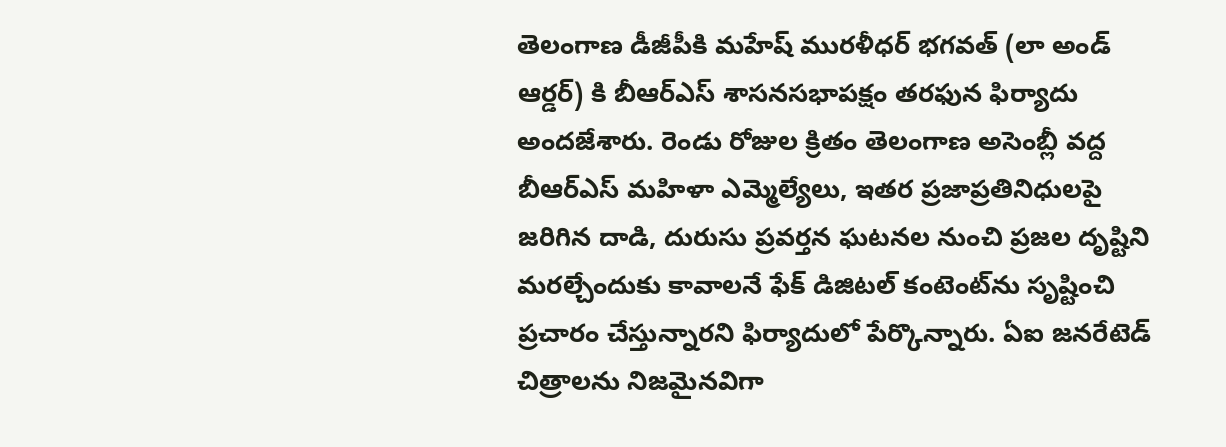తెలంగాణ డీజీపీకి మహేష్ మురళీధర్ భగవత్ (లా అండ్ ఆర్డర్) కి బీఆర్‌ఎస్ శాసనసభాపక్షం తరఫున ఫిర్యాదు అందజేశారు. రెండు రోజుల క్రితం తెలంగాణ అసెంబ్లీ వద్ద బీఆర్‌ఎస్ మహిళా ఎమ్మెల్యేలు, ఇతర ప్రజాప్రతినిధులపై జరిగిన దాడి, దురుసు ప్రవర్తన ఘటనల నుంచి ప్రజల దృష్టిని మరల్చేందుకు కావాలనే ఫేక్ డిజిటల్ కంటెంట్‌ను సృష్టించి ప్రచారం చేస్తున్నారని ఫిర్యాదులో పేర్కొన్నారు. ఏఐ జనరేటెడ్ చిత్రాలను నిజమైనవిగా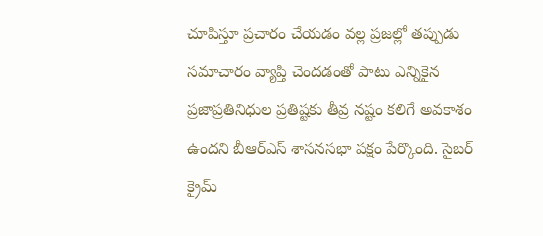చూపిస్తూ ప్రచారం చేయడం వల్ల ప్రజల్లో తప్పుడు సమాచారం వ్యాప్తి చెందడంతో పాటు ఎన్నికైన ప్రజాప్రతినిధుల ప్రతిష్టకు తీవ్ర నష్టం కలిగే అవకాశం ఉందని బీఆర్‌ఎస్ శాసనసభా పక్షం పేర్కొంది. సైబర్ క్రైమ్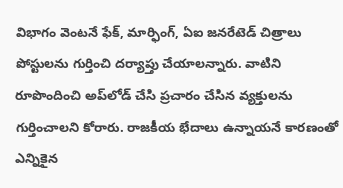విభాగం వెంటనే ఫేక్, మార్ఫింగ్, ఏఐ జనరేటెడ్ చిత్రాలు పోస్టులను గుర్తించి దర్యాప్తు చేయాలన్నారు. వాటిని రూపొందించి అప్‌లోడ్ చేసి ప్రచారం చేసిన వ్యక్తులను గుర్తించాలని కోరారు. రాజకీయ భేదాలు ఉన్నాయనే కారణంతో ఎన్నికైన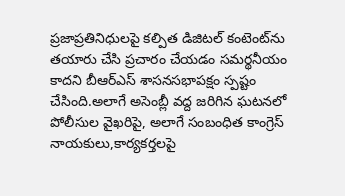ప్రజాప్రతినిధులపై కల్పిత డిజిటల్ కంటెంట్‌ను తయారు చేసి ప్రచారం చేయడం సమర్థనీయం కాదని బీఆర్‌ఎస్ శాసనసభాపక్షం స్పష్టం చేసింది.అలాగే అసెంబ్లీ వద్ద జరిగిన ఘటనలో పోలీసుల వైఖరిపై, అలాగే సంబంధిత కాంగ్రెస్ నాయకులు,కార్యకర్తలపై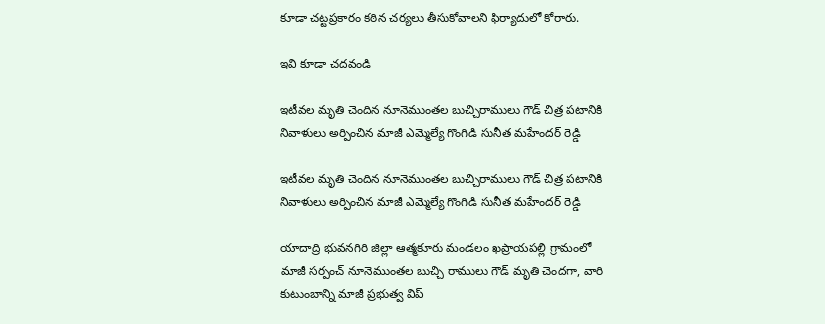కూడా చట్టప్రకారం కఠిన చర్యలు తీసుకోవాలని ఫిర్యాదులో కోరారు.

ఇవి కూడా చదవండి

ఇటీవల మృతి చెందిన నూనెముంతల బుచ్చిరాములు గౌడ్ చిత్ర పటానికి నివాళులు అర్పించిన మాజీ ఎమ్మెల్యే గొంగిడి సునీత మహేందర్ రెడ్డి

ఇటీవల మృతి చెందిన నూనెముంతల బుచ్చిరాములు గౌడ్ చిత్ర పటానికి నివాళులు అర్పించిన మాజీ ఎమ్మెల్యే గొంగిడి సునీత మహేందర్ రెడ్డి

యాదాద్రి భువనగిరి జిల్లా ఆత్మకూరు మండలం ఖప్రాయపల్లి గ్రామంలో మాజీ సర్పంచ్ నూనెముంతల బుచ్చి రాములు గౌడ్ మృతి చెందగా, వారి కుటుంబాన్ని మాజీ ప్రభుత్వ విప్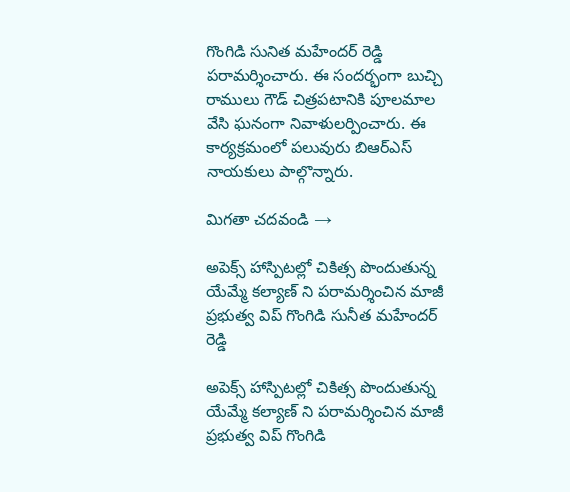గొంగిడి సునిత మహేందర్ రెడ్డి పరామర్శించారు. ఈ సందర్భంగా బుచ్చి రాములు గౌడ్ చిత్రపటానికి పూలమాల వేసి ఘనంగా నివాళులర్పించారు. ఈ కార్యక్రమంలో పలువురు బిఆర్ఎస్ నాయకులు పాల్గొన్నారు.

మిగతా చదవండి →

అపెక్స్ హాస్పిటల్లో చికిత్స పొందుతున్న యేమ్మే కల్యాణ్ ని పరామర్శించిన మాజీ ప్రభుత్వ విప్ గొంగిడి సునీత మహేందర్ రెడ్డి

అపెక్స్ హాస్పిటల్లో చికిత్స పొందుతున్న యేమ్మే కల్యాణ్ ని పరామర్శించిన మాజీ ప్రభుత్వ విప్ గొంగిడి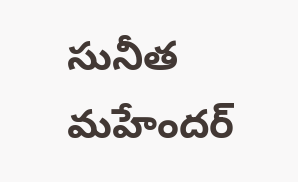సునీత మహేందర్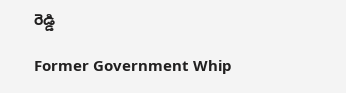రెడ్డి

Former Government Whip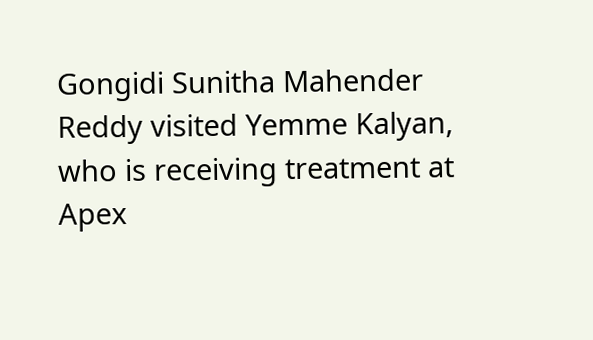Gongidi Sunitha Mahender Reddy visited Yemme Kalyan, who is receiving treatment at Apex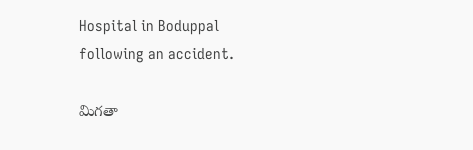Hospital in Boduppal following an accident.

మిగతా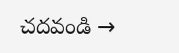చదవండి →